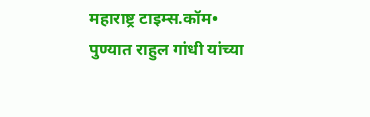महाराष्ट्र टाइम्स.कॉम•
पुण्यात राहुल गांधी यांच्या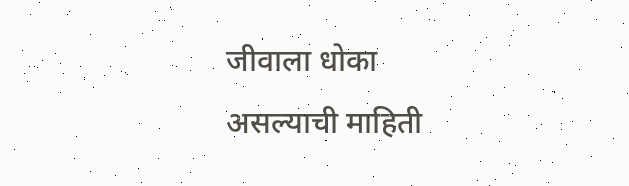जीवाला धोका असल्याची माहिती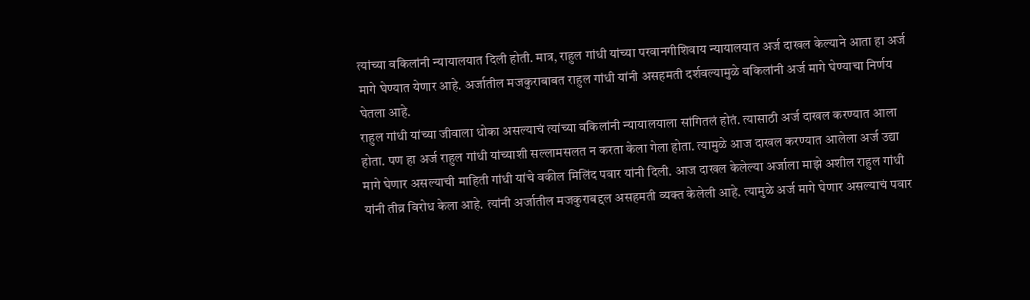त्यांच्या वकिलांनी न्यायालयात दिली होती. मात्र, राहुल गांधी यांच्या परवानगीशिवाय न्यायालयात अर्ज दाखल केल्याने आता हा अर्ज मागे घेण्यात येणार आहे. अर्जातील मजकुराबाबत राहुल गांधी यांनी असहमती दर्शवल्यामुळे वकिलांनी अर्ज मागे घेण्याचा निर्णय घेतला आहे.
राहुल गांधी यांच्या जीवाला धोका असल्याचं त्यांच्या वकिलांनी न्यायालयाला सांगितलं होतं. त्यासाठी अर्ज दाखल करण्यात आला होता. पण हा अर्ज राहुल गांधी यांच्याशी सल्लामसलत न करता केला गेला होता. त्यामुळे आज दाखल करण्यात आलेला अर्ज उद्या मागे घेणार असल्याची माहिती गांधी यांचे वकील मिलिंद पवार यांनी दिली. आज दाखल केलेल्या अर्जाला माझे अशील राहुल गांधी यांनी तीव्र विरोध केला आहे. त्यांनी अर्जातील मजकुराबद्दल असहमती व्यक्त केलेली आहे. त्यामुळे अर्ज मागे घेणार असल्याचं पवार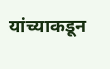यांच्याकडून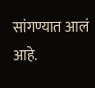सांगण्यात आलं आहे.